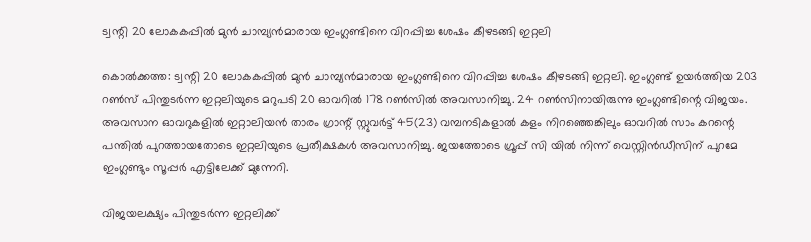ട്വന്റി 20 ലോകകപ്പില്‍ മുന്‍ ചാമ്പ്യന്‍മാരായ ഇംഗ്ലണ്ടിനെ വിറപ്പിച്ച ശേഷം കീഴടങ്ങി ഇറ്റലി

കൊല്‍ക്കത്ത: ട്വന്റി 20 ലോകകപ്പില്‍ മുന്‍ ചാമ്പ്യന്‍മാരായ ഇംഗ്ലണ്ടിനെ വിറപ്പിച്ച ശേഷം കീഴടങ്ങി ഇറ്റലി. ഇംഗ്ലണ്ട് ഉയര്‍ത്തിയ 203 റണ്‍സ് പിന്തുടര്‍ന്ന ഇറ്റലിയുടെ മറുപടി 20 ഓവറില്‍ 178 റണ്‍സില്‍ അവസാനിച്ചു. 24 റണ്‍സിനായിരുന്നു ഇംഗ്ലണ്ടിന്റെ വിജയം. അവസാന ഓവറുകളില്‍ ഇറ്റാലിയന്‍ താരം ഗ്രാന്റ് സ്റ്റുവര്‍ട്ട് 45(23) വമ്പനടികളാല്‍ കളം നിറഞ്ഞെങ്കിലും ഓവറില്‍ സാം കറന്റെ പന്തില്‍ പുറത്തായതോടെ ഇറ്റലിയുടെ പ്രതീക്ഷകള്‍ അവസാനിച്ചു. ജയത്തോടെ ഗ്രൂപ്പ് സി യില്‍ നിന്ന് വെസ്റ്റിന്‍ഡീസിന് പുറമേ ഇംഗ്ലണ്ടും സൂപ്പര്‍ എട്ടിലേക്ക് മുന്നേറി.

വിജയലക്ഷ്യം പിന്തുടര്‍ന്ന ഇറ്റലിക്ക്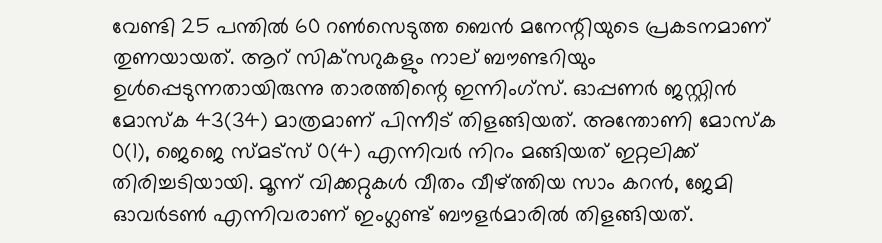വേണ്ടി 25 പന്തില്‍ 60 റണ്‍സെടുത്ത ബെന്‍ മനേന്റിയുടെ പ്രകടനമാണ് തുണയായത്. ആറ് സിക്‌സറുകളും നാല് ബൗണ്ടറിയും ഉള്‍പ്പെടുന്നതായിരുന്നു താരത്തിന്റെ ഇന്നിംഗ്‌സ്. ഓപ്പണര്‍ ജസ്റ്റിന്‍ മോസ്‌ക 43(34) മാത്രമാണ് പിന്നീട് തിളങ്ങിയത്. അന്തോണി മോസ്‌ക 0(1), ജെജെ സ്മട്‌സ് 0(4) എന്നിവര്‍ നിറം മങ്ങിയത് ഇറ്റലിക്ക് തിരിച്ചടിയായി. മൂന്ന് വിക്കറ്റുകള്‍ വീതം വീഴ്ത്തിയ സാം കറന്‍, ജേമി ഓവര്‍ടണ്‍ എന്നിവരാണ് ഇംഗ്ലണ്ട് ബൗളര്‍മാരില്‍ തിളങ്ങിയത്.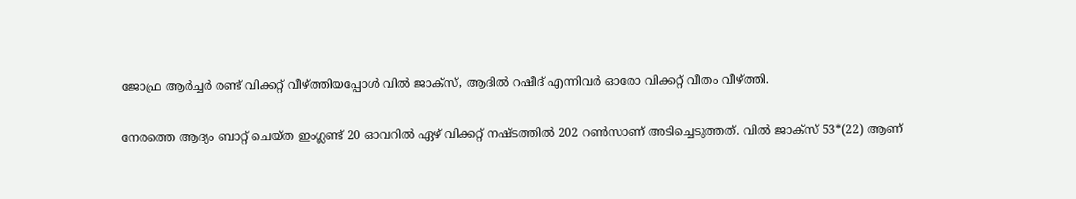ജോഫ്ര ആര്‍ച്ചര്‍ രണ്ട് വിക്കറ്റ് വീഴ്ത്തിയപ്പോള്‍ വില്‍ ജാക്‌സ്, ആദില്‍ റഷീദ് എന്നിവര്‍ ഓരോ വിക്കറ്റ് വീതം വീഴ്ത്തി.

നേരത്തെ ആദ്യം ബാറ്റ് ചെയ്ത ഇംഗ്ലണ്ട് 20 ഓവറില്‍ ഏഴ് വിക്കറ്റ് നഷ്ടത്തില്‍ 202 റണ്‍സാണ് അടിച്ചെടുത്തത്. വില്‍ ജാക്‌സ് 53*(22) ആണ്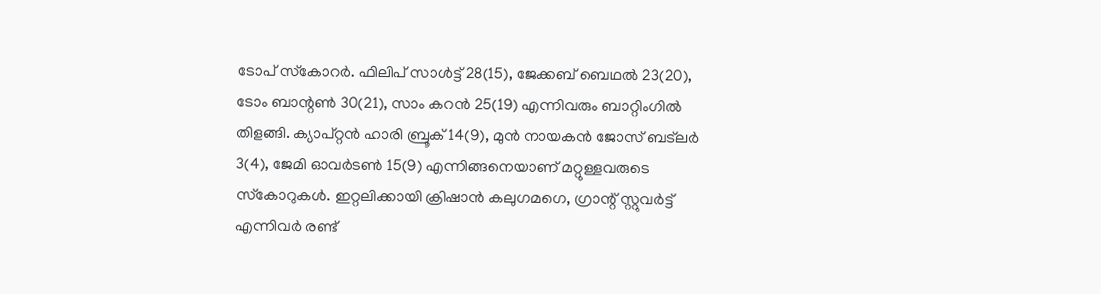ടോപ് സ്‌കോറര്‍. ഫിലിപ് സാള്‍ട്ട് 28(15), ജേക്കബ് ബെഥല്‍ 23(20), ടോം ബാന്റണ്‍ 30(21), സാം കറന്‍ 25(19) എന്നിവരും ബാറ്റിംഗില്‍ തിളങ്ങി. ക്യാപ്റ്റന്‍ ഹാരി ബ്രൂക് 14(9), മുന്‍ നായകന്‍ ജോസ് ബട്‌ലര്‍ 3(4), ജേമി ഓവര്‍ടണ്‍ 15(9) എന്നിങ്ങനെയാണ് മറ്റുള്ളവരുടെ സ്‌കോറുകള്‍. ഇറ്റലിക്കായി ക്രിഷാന്‍ കലുഗമഗെ, ഗ്രാന്റ് സ്റ്റുവര്‍ട്ട് എന്നിവര്‍ രണ്ട്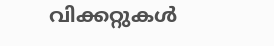വിക്കറ്റുകള്‍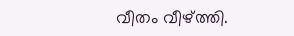വീതം വീഴ്ത്തി.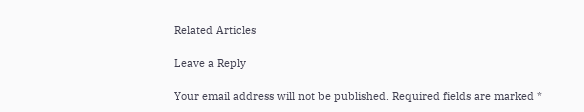Related Articles

Leave a Reply

Your email address will not be published. Required fields are marked *